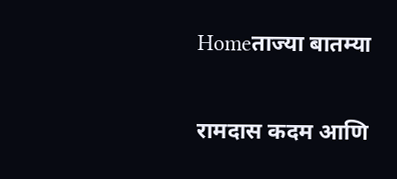Homeताज्या बातम्या

रामदास कदम आणि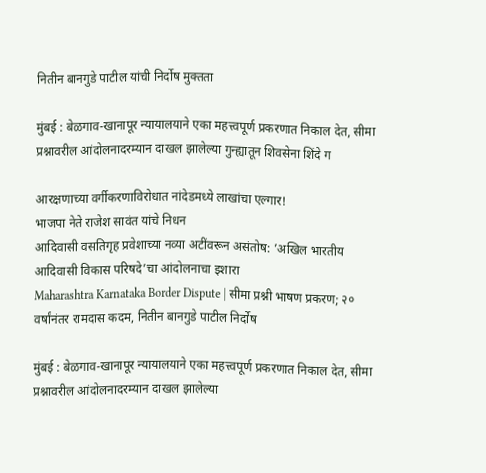नितीन बानगुडे पाटील यांची निर्दोष मुक्तता

मुंबई : बेळगाव-खानापूर न्यायालयाने एका महत्त्वपूर्ण प्रकरणात निकाल देत, सीमा प्रश्नावरील आंदोलनादरम्यान दाखल झालेल्या गुन्ह्यातून शिवसेना शिंदे ग

आरक्षणाच्या वर्गीकरणाविरोधात नांदेडमध्ये लाखांचा एल्गार!
भाजपा नेते राजेश सावंत यांचे निधन
आदिवासी वसतिगृह प्रवेशाच्या नव्या अटींवरून असंतोष: ’अखिल भारतीय आदिवासी विकास परिषदे’चा आंदोलनाचा इशारा
Maharashtra Karnataka Border Dispute | सीमा प्रश्नी भाषण प्रकरण; २०  वर्षांनंतर रामदास कदम, नितीन बानगुडे पाटील निर्दोष

मुंबई : बेळगाव-खानापूर न्यायालयाने एका महत्त्वपूर्ण प्रकरणात निकाल देत, सीमा प्रश्नावरील आंदोलनादरम्यान दाखल झालेल्या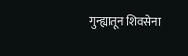गुन्ह्यातून शिवसेना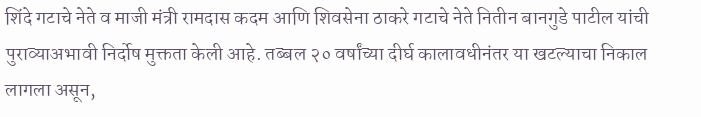शिंदे गटाचे नेते व माजी मंत्री रामदास कदम आणि शिवसेना ठाकरे गटाचे नेते नितीन बानगुडे पाटील यांची पुराव्याअभावी निर्दोष मुक्तता केली आहे. तब्बल २० वर्षांच्या दीर्घ कालावधीनंतर या खटल्याचा निकाल लागला असून,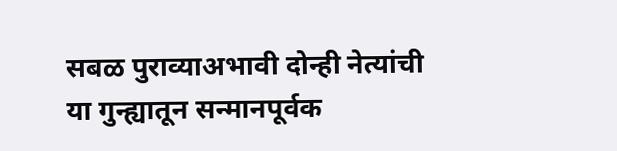सबळ पुराव्याअभावी दोन्ही नेत्यांची या गुन्ह्यातून सन्मानपूर्वक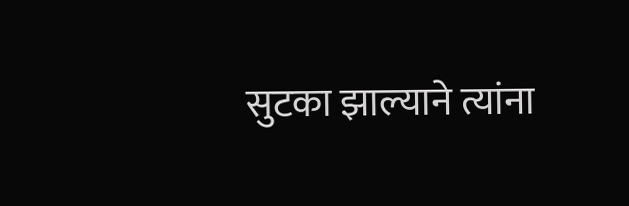सुटका झाल्याने त्यांना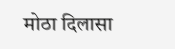मोठा दिलासा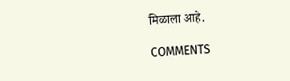मिळाला आहे.

COMMENTS